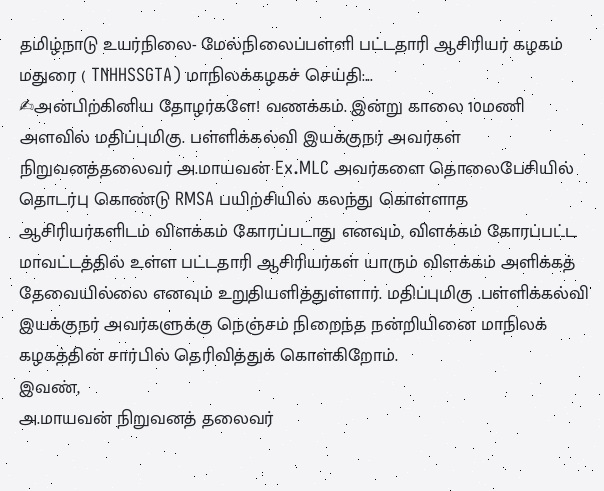தமிழ்நாடு உயர்நிலை- மேல்நிலைப்பள்ளி பட்டதாரி ஆசிரியர் கழகம் மதுரை ( TNHHSSGTA) மாநிலக்கழகச் செய்தி:...
✍அன்பிற்கினிய தோழர்களே! வணக்கம். இன்று காலை 10மணி அளவில் மதிப்புமிகு. பள்ளிக்கல்வி இயக்குநர் அவர்கள் நிறுவனத்தலைவர் அ.மாயவன் Ex.MLC அவர்களை தொலைபேசியில் தொடர்பு கொண்டு RMSA பயிற்சியில் கலந்து கொள்ளாத ஆசிரியர்களிடம் விளக்கம் கோரப்படாது எனவும், விளக்கம் கோரப்பட்ட
மாவட்டத்தில் உள்ள பட்டதாரி ஆசிரியர்கள் யாரும் விளக்கம் அளிக்கத் தேவையில்லை எனவும் உறுதியளித்துள்ளார். மதிப்புமிகு .பள்ளிக்கல்வி இயக்குநர் அவர்களுக்கு நெஞ்சம் நிறைந்த நன்றியினை மாநிலக் கழகத்தின் சார்பில் தெரிவித்துக் கொள்கிறோம்.
இவண்,
அ.மாயவன் நிறுவனத் தலைவர்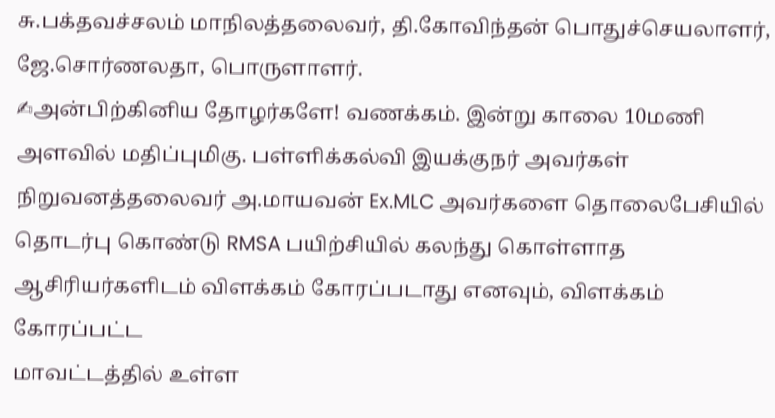சு.பக்தவச்சலம் மாநிலத்தலைவர், தி.கோவிந்தன் பொதுச்செயலாளர், ஜே.சொர்ணலதா, பொருளாளர்.
✍அன்பிற்கினிய தோழர்களே! வணக்கம். இன்று காலை 10மணி அளவில் மதிப்புமிகு. பள்ளிக்கல்வி இயக்குநர் அவர்கள் நிறுவனத்தலைவர் அ.மாயவன் Ex.MLC அவர்களை தொலைபேசியில் தொடர்பு கொண்டு RMSA பயிற்சியில் கலந்து கொள்ளாத ஆசிரியர்களிடம் விளக்கம் கோரப்படாது எனவும், விளக்கம் கோரப்பட்ட
மாவட்டத்தில் உள்ள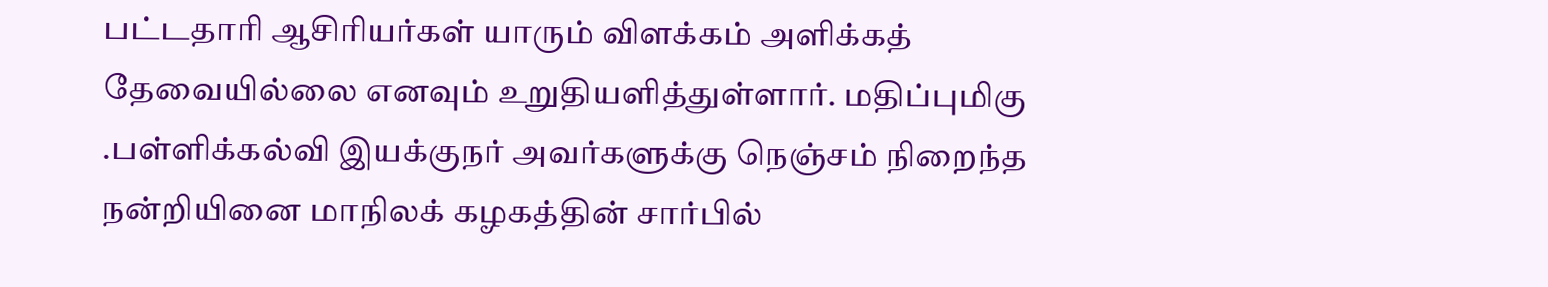பட்டதாரி ஆசிரியர்கள் யாரும் விளக்கம் அளிக்கத் தேவையில்லை எனவும் உறுதியளித்துள்ளார். மதிப்புமிகு .பள்ளிக்கல்வி இயக்குநர் அவர்களுக்கு நெஞ்சம் நிறைந்த நன்றியினை மாநிலக் கழகத்தின் சார்பில்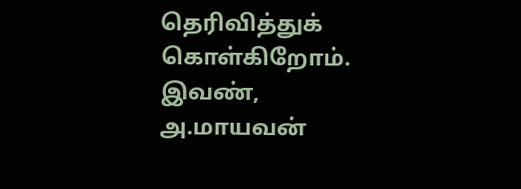தெரிவித்துக் கொள்கிறோம்.
இவண்,
அ.மாயவன்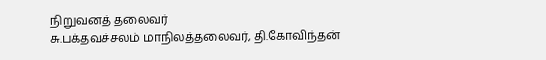நிறுவனத் தலைவர்
சு.பக்தவச்சலம் மாநிலத்தலைவர், தி.கோவிந்தன்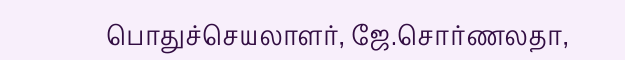பொதுச்செயலாளர், ஜே.சொர்ணலதா,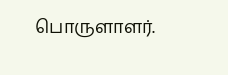பொருளாளர்.